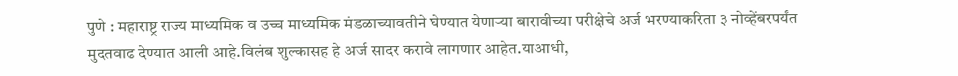पुणे : महाराष्ट्र राज्य माध्यमिक व उच्च माध्यमिक मंडळाच्यावतीने घेण्यात येणाऱ्या बारावीच्या परीक्षेचे अर्ज भरण्याकरिता ३ नोव्हेंबरपर्यंत मुदतवाढ देण्यात आली आहे.विलंब शुल्कासह हे अर्ज सादर करावे लागणार आहेत.याआधी,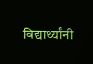विद्यार्थ्यांनी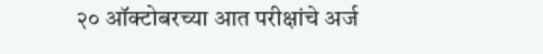२० ऑक्टोबरच्या आत परीक्षांचे अर्ज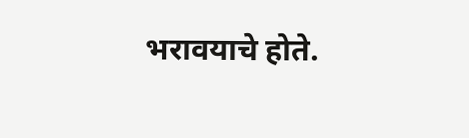भरावयाचे होते.